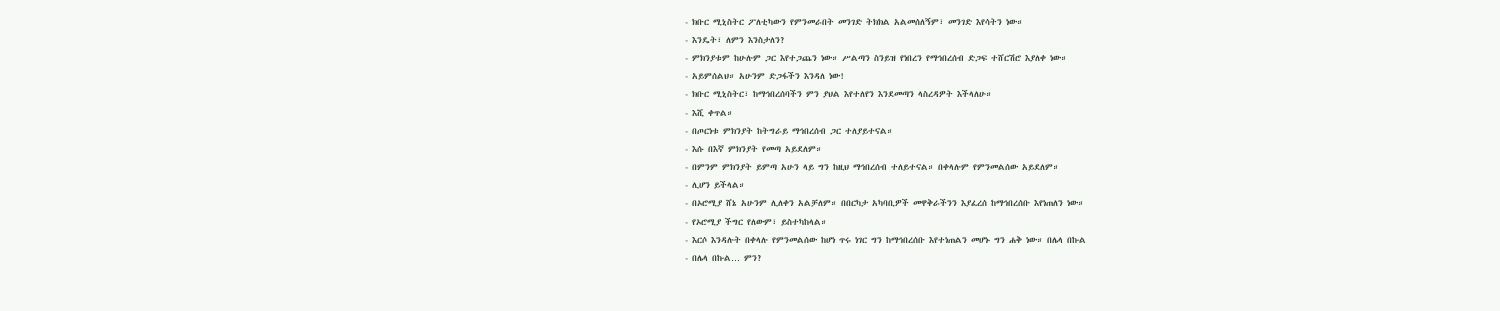- ክቡር ሚኒስትር ፖለቲካውን የምንመራበት መንገድ ትክክል አልመሰለኝም፣ መንገድ እየሳትን ነው።
- እንዴት፣ ለምን እንስታለን?
- ምክንያቱም ከሁሉም ጋር እየተጋጨን ነው። ሥልጣን ስንይዝ የነበረን የማኅበረሰብ ድጋፍ ተሸርሽሮ እያለቀ ነው።
- አይምሰልህ። አሁንም ድጋፋችን እንዳለ ነው!
- ክቡር ሚኒስትር፣ ከማኅበረሰባችን ምን ያህል እየተለየን እንደመጣን ላስረዳዎት እችላለሁ።
- እሺ ቀጥል።
- በጦርነቱ ምክንያት ከትግራይ ማኅበረሰብ ጋር ተለያይተናል።
- እሱ በእኛ ምክንያት የመጣ አይደለም።
- በምንም ምክንያት ይምጣ አሁን ላይ ግን ከዚህ ማኅበረሰብ ተለይተናል። በቀላሉም የምንመልሰው አይደለም።
- ሊሆን ይችላል።
- በኦሮሚያ ሸኔ አሁንም ሊለቀን አልቻለም። በበርካታ አካባቢዎች መዋቅራችንን እያፈረሰ ከማኅበረሰቡ እየነጠለን ነው።
- የኦሮሚያ ችግር የለውም፣ ይስተካከላል።
- እርሶ እንዳሉት በቀላሉ የምንመልሰው ከሆነ ጥሩ ነገር ግን ከማኅበረሰቡ እየተነጠልን መሆኑ ግን ሐቅ ነው። በሌላ በኩል
- በሌላ በኩል… ምን?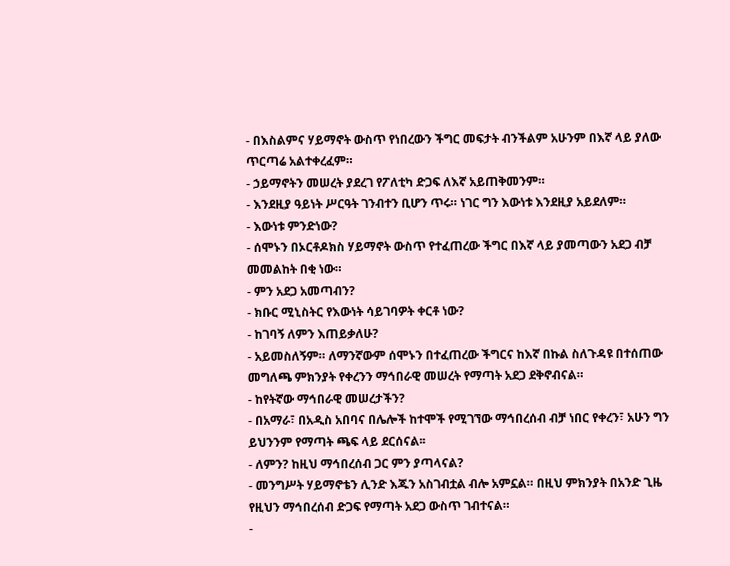- በእስልምና ሃይማኖት ውስጥ የነበረውን ችግር መፍታት ብንችልም አሁንም በእኛ ላይ ያለው ጥርጣሬ አልተቀረፈም።
- ኃይማኖትን መሠረት ያደረገ የፖለቲካ ድጋፍ ለእኛ አይጠቅመንም።
- እንደዚያ ዓይነት ሥርዓት ገንብተን ቢሆን ጥሩ። ነገር ግን እውነቱ እንደዚያ አይደለም።
- እውነቱ ምንድነው?
- ሰሞኑን በኦርቶዶክስ ሃይማኖት ውስጥ የተፈጠረው ችግር በእኛ ላይ ያመጣውን አደጋ ብቻ መመልከት በቂ ነው።
- ምን አደጋ አመጣብን?
- ክቡር ሚኒስትር የእውነት ሳይገባዎት ቀርቶ ነው?
- ከገባኝ ለምን እጠይቃለሁ?
- አይመስለኝም። ለማንኛውም ሰሞኑን በተፈጠረው ችግርና ከእኛ በኩል ስለጉዳዩ በተሰጠው መግለጫ ምክንያት የቀረንን ማኅበራዊ መሠረት የማጣት አደጋ ደቅኖብናል።
- ከየትኛው ማኅበራዊ መሠረታችን?
- በአማራ፣ በአዲስ አበባና በሌሎች ከተሞች የሚገኘው ማኅበረሰብ ብቻ ነበር የቀረን፣ አሁን ግን ይህንንም የማጣት ጫፍ ላይ ደርሰናል፡፡
- ለምን? ከዚህ ማኅበረሰብ ጋር ምን ያጣላናል?
- መንግሥት ሃይማኖቴን ሊንድ እጁን አስገብቷል ብሎ አምኗል። በዚህ ምክንያት በአንድ ጊዜ የዚህን ማኅበረሰብ ድጋፍ የማጣት አደጋ ውስጥ ገብተናል።
-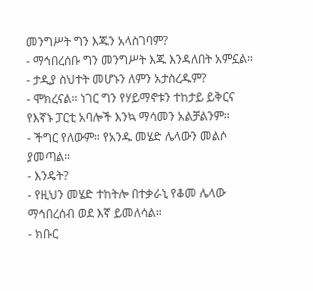መንግሥት ግን እጁን አላስገባም?
- ማኅበረሰቡ ግን መንግሥት እጁ እንዳለበት አምኗል።
- ታዲያ ስህተት መሆኑን ለምን አታስረዱም?
- ሞክረናል። ነገር ግን የሃይማኖቱን ተከታይ ይቅርና የእኛኑ ፓርቲ አባሎች እንኳ ማሳመን አልቻልንም።
- ችግር የለውም። የአንዱ መሄድ ሌላውን መልሶ ያመጣል።
- እንዴት?
- የዚህን መሄድ ተከትሎ በተቃራኒ የቆመ ሌላው ማኅበረሰብ ወደ እኛ ይመለሳል።
- ክቡር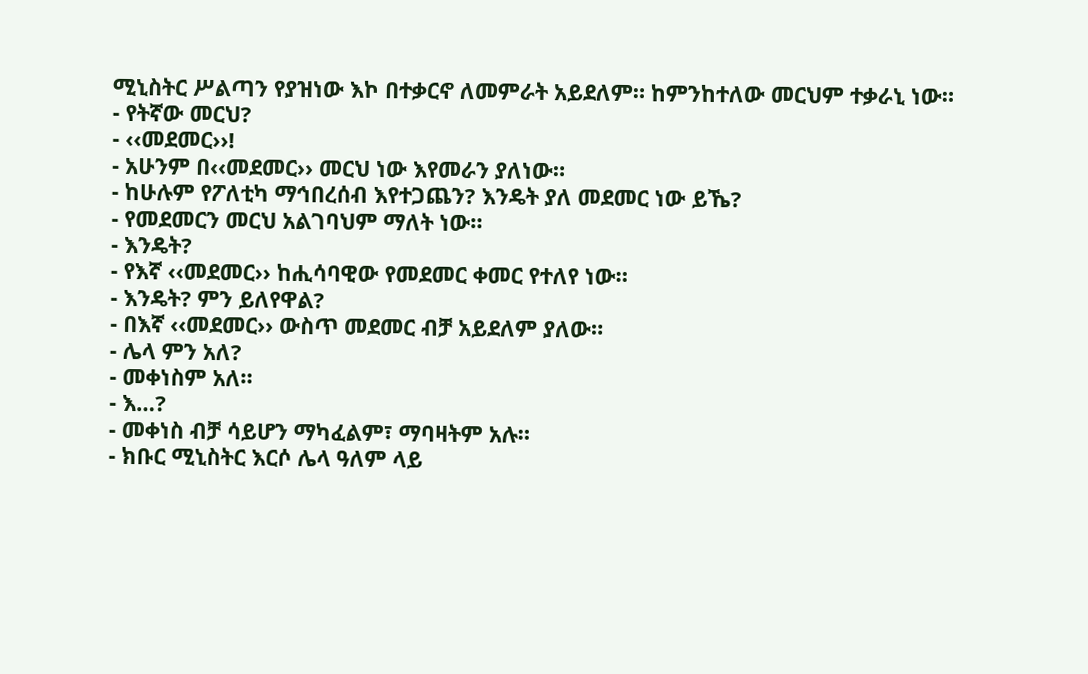ሚኒስትር ሥልጣን የያዝነው እኮ በተቃርኖ ለመምራት አይደለም። ከምንከተለው መርህም ተቃራኒ ነው።
- የትኛው መርህ?
- ‹‹መደመር››!
- አሁንም በ‹‹መደመር›› መርህ ነው እየመራን ያለነው።
- ከሁሉም የፖለቲካ ማኅበረሰብ እየተጋጨን? እንዴት ያለ መደመር ነው ይኼ?
- የመደመርን መርህ አልገባህም ማለት ነው።
- እንዴት?
- የእኛ ‹‹መደመር›› ከሒሳባዊው የመደመር ቀመር የተለየ ነው።
- እንዴት? ምን ይለየዋል?
- በእኛ ‹‹መደመር›› ውስጥ መደመር ብቻ አይደለም ያለው።
- ሌላ ምን አለ?
- መቀነስም አለ።
- እ…?
- መቀነስ ብቻ ሳይሆን ማካፈልም፣ ማባዛትም አሉ።
- ክቡር ሚኒስትር እርሶ ሌላ ዓለም ላይ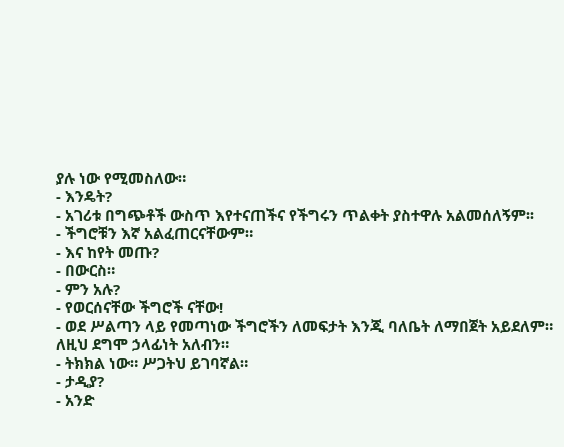ያሉ ነው የሚመስለው።
- እንዴት?
- አገሪቱ በግጭቶች ውስጥ እየተናጠችና የችግሩን ጥልቀት ያስተዋሉ አልመሰለኝም፡፡
- ችግሮቹን እኛ አልፈጠርናቸውም።
- እና ከየት መጡ?
- በውርስ።
- ምን አሉ?
- የወርሰናቸው ችግሮች ናቸው!
- ወደ ሥልጣን ላይ የመጣነው ችግሮችን ለመፍታት እንጂ ባለቤት ለማበጀት አይደለም። ለዚህ ደግሞ ኃላፊነት አለብን።
- ትክክል ነው። ሥጋትህ ይገባኛል።
- ታዲያ?
- አንድ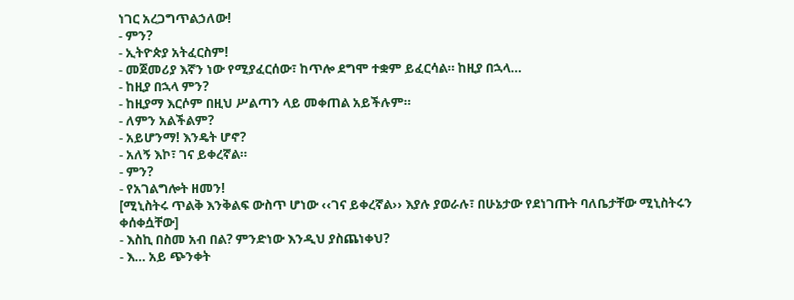ነገር አረጋግጥልኃለው!
- ምን?
- ኢትዮጵያ አትፈርስም!
- መጀመሪያ እኛን ነው የሚያፈርሰው፣ ከጥሎ ደግሞ ተቋም ይፈርሳል። ከዚያ በኋላ…
- ከዚያ በኋላ ምን?
- ከዚያማ እርሶም በዚህ ሥልጣን ላይ መቀጠል አይችሉም።
- ለምን አልችልም?
- አይሆንማ! እንዴት ሆኖ?
- አለኝ እኮ፣ ገና ይቀረኛል።
- ምን?
- የአገልግሎት ዘመን!
[ሚኒስትሩ ጥልቅ እንቅልፍ ውስጥ ሆነው ‹‹ገና ይቀረኛል›› እያሉ ያወራሉ፣ በሁኔታው የደነገጡት ባለቤታቸው ሚኒስትሩን ቀሰቀሷቸው]
- እስኪ በስመ አብ በል? ምንድነው እንዲህ ያስጨነቀህ?
- እ… አይ ጭንቀት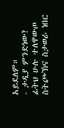አይደለም።
- ታዲያ ምንድነው? ፊትህ ሁሉ ተለዋውጦ ስትጮኽና ስታወራ ነበር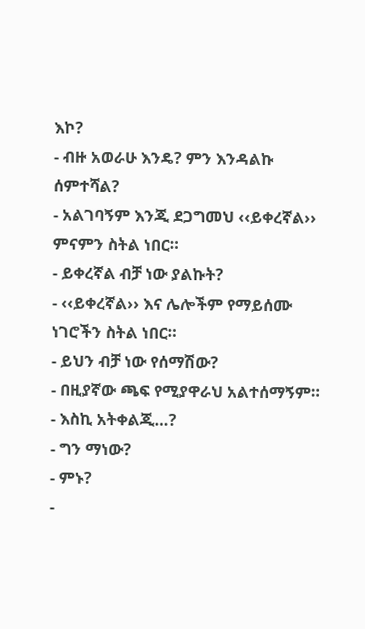እኮ?
- ብዙ አወራሁ እንዴ? ምን እንዳልኩ ሰምተሻል?
- አልገባኝም እንጂ ደጋግመህ ‹‹ይቀረኛል›› ምናምን ስትል ነበር።
- ይቀረኛል ብቻ ነው ያልኩት?
- ‹‹ይቀረኛል›› እና ሌሎችም የማይሰሙ ነገሮችን ስትል ነበር።
- ይህን ብቻ ነው የሰማሽው?
- በዚያኛው ጫፍ የሚያዋራህ አልተሰማኝም።
- እስኪ አትቀልጂ…?
- ግን ማነው?
- ምኑ?
-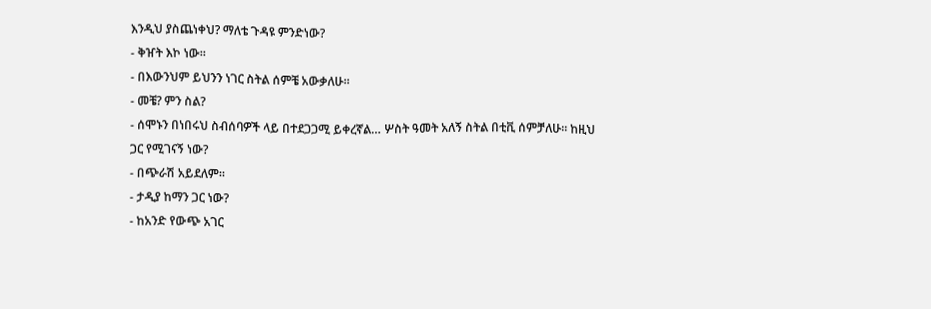እንዲህ ያስጨነቀህ? ማለቴ ጉዳዩ ምንድነው?
- ቅዠት እኮ ነው።
- በእውንህም ይህንን ነገር ስትል ሰምቼ አውቃለሁ።
- መቼ? ምን ስል?
- ሰሞኑን በነበሩህ ስብሰባዎች ላይ በተደጋጋሚ ይቀረኛል… ሦስት ዓመት አለኝ ስትል በቲቪ ሰምቻለሁ። ከዚህ ጋር የሚገናኝ ነው?
- በጭራሽ አይደለም።
- ታዲያ ከማን ጋር ነው?
- ከአንድ የውጭ አገር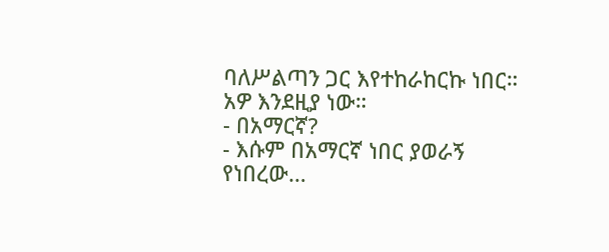ባለሥልጣን ጋር እየተከራከርኩ ነበር። አዎ እንደዚያ ነው።
- በአማርኛ?
- እሱም በአማርኛ ነበር ያወራኝ የነበረው…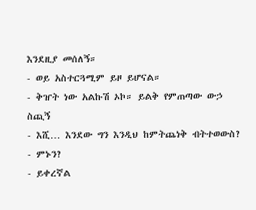እንደዚያ መሰለኝ።
- ወይ አስተርጓሚም ይዞ ይሆናል።
- ቅዠት ነው አልኩሽ ኦኮ። ይልቅ የምጠጣው ውኃ ስጪኝ
- እሺ… እንደው ግን እንዲህ ከምትጨነቅ ብትተወውስ?
- ምኑን?
- ይቀረኛል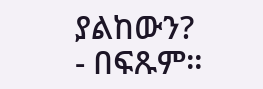ያልከውን?
- በፍጹም።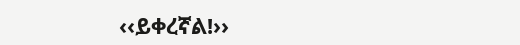‹‹ይቀረኛል!››